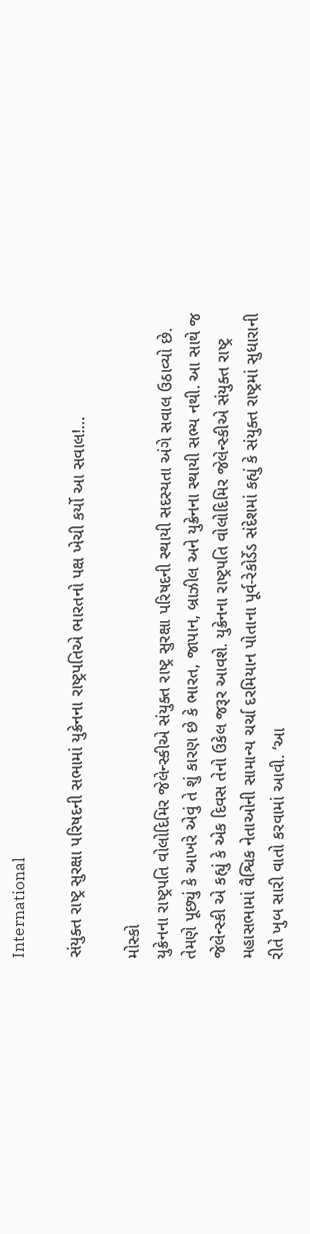International

સંયુક્ત રાષ્ટ્ર સુરક્ષા પરિષદની સભામાં યુક્રેનના રાષ્ટ્રપતિએ ભારતનો પક્ષ ખેચી કર્યો આ સવાલ!…

મોસ્કો
યુક્રેનના રાષ્ટ્રપતિ વોલોદિમિર જેલેન્સ્કીએ સંયુક્ત રાષ્ટ્ર સુરક્ષા પરિષદની સ્થાયી સદસ્યતા અંગે સવાલ ઉઠાવ્યો છે. તેમણે પૂછ્યું કે આખરે એવું તે શું કારણ છે કે ભારત, જાપાન, બ્રાઝીલ અને યુક્રેનના સ્થાયી સભ્ય નથી. આ સાથે જ જેલેન્સ્કી એ કહ્યું કે એક દિવસ તેનો ઉકેલ જરૂર આવશે. યુક્રેનના રાષ્ટ્રપતિ વોલોદિમિર જેલેન્સ્કીએ સંયુક્ત રાષ્ટ્ર મહાસભામાં વૈશ્વિક નેતાઓની સામાન્ય ચર્ચા દરમિયાન પોતાના પૂર્વ-રેકોર્ડેડ સંદેશમાં કહ્યું કે સંયુક્ત રાષ્ટ્રમાં સુધારાની રીતે ખુબ સારી વાતો કરવામાં આવી. ‘આ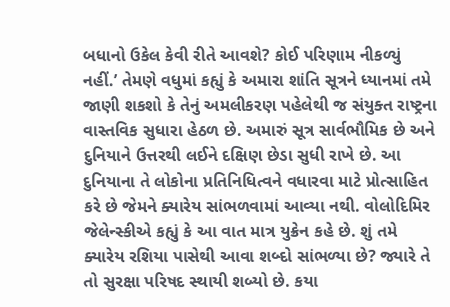બધાનો ઉકેલ કેવી રીતે આવશે? કોઈ પરિણામ નીકળ્યું નહીં.’ તેમણે વધુમાં કહ્યું કે અમારા શાંતિ સૂત્રને ધ્યાનમાં તમે જાણી શકશો કે તેનું અમલીકરણ પહેલેથી જ સંયુક્ત રાષ્ટ્રના વાસ્તવિક સુધારા હેઠળ છે. અમારું સૂત્ર સાર્વભૌમિક છે અને દુનિયાને ઉત્તરથી લઈને દક્ષિણ છેડા સુધી રાખે છે. આ દુનિયાના તે લોકોના પ્રતિનિધિત્વને વધારવા માટે પ્રોત્સાહિત કરે છે જેમને ક્યારેય સાંભળવામાં આવ્યા નથી. વોલોદિમિર જેલેન્સ્કીએ કહ્યું કે આ વાત માત્ર યુક્રેન કહે છે. શું તમે ક્યારેય રશિયા પાસેથી આવા શબ્દો સાંભળ્યા છે? જ્યારે તે તો સુરક્ષા પરિષદ સ્થાયી શબ્યો છે. કયા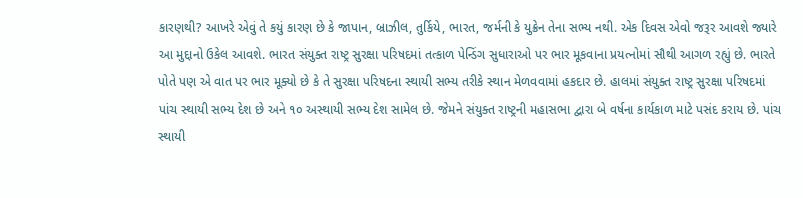કારણથી? આખરે એવું તે કયું કારણ છે કે જાપાન, બ્રાઝીલ, તુર્કિયે, ભારત, જર્મની કે યુક્રેન તેના સભ્ય નથી. એક દિવસ એવો જરૂર આવશે જ્યારે આ મુદ્દાનો ઉકેલ આવશે. ભારત સંયુક્ત રાષ્ટ્ર સુરક્ષા પરિષદમાં તત્કાળ પેન્ડિંગ સુધારાઓ પર ભાર મૂકવાના પ્રયત્નોમાં સૌથી આગળ રહ્યું છે. ભારતે પોતે પણ એ વાત પર ભાર મૂક્યો છે કે તે સુરક્ષા પરિષદના સ્થાયી સભ્ય તરીકે સ્થાન મેળવવામાં હકદાર છે. હાલમાં સંયુક્ત રાષ્ટ્ર સુરક્ષા પરિષદમાં પાંચ સ્થાયી સભ્ય દેશ છે અને ૧૦ અસ્થાયી સભ્ય દેશ સામેલ છે. જેમને સંયુક્ત રાષ્ટ્રની મહાસભા દ્વારા બે વર્ષના કાર્યકાળ માટે પસંદ કરાય છે. પાંચ સ્થાયી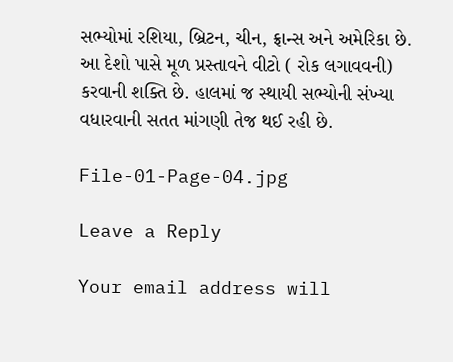સભ્યોમાં રશિયા, બ્રિટન, ચીન, ફ્રાન્સ અને અમેરિકા છે. આ દેશો પાસે મૂળ પ્રસ્તાવને વીટો ( રોક લગાવવની) કરવાની શક્તિ છે. હાલમાં જ સ્થાયી સભ્યોની સંખ્યા વધારવાની સતત માંગણી તેજ થઈ રહી છે.

File-01-Page-04.jpg

Leave a Reply

Your email address will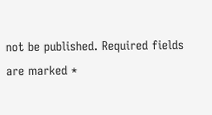not be published. Required fields are marked *